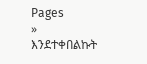Pages
»
እንደተቀበልኩት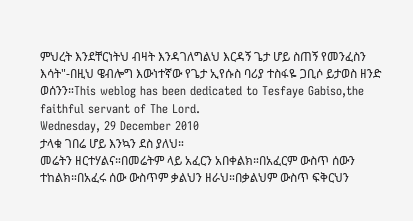ምህረት እንደቸርነትህ ብዛት እንዳገለግልህ እርዳኝ ጌታ ሆይ ስጠኝ የመንፈስን እሳት"-በዚህ ዌብሎግ እውነተኛው የጌታ ኢየሱስ ባሪያ ተስፋዬ ጋቢሶ ይታወስ ዘንድ ወሰንን።This weblog has been dedicated to Tesfaye Gabiso,the faithful servant of The Lord.
Wednesday, 29 December 2010
ታላቁ ገበሬ ሆይ እንኳን ደስ ያለህ።
መሬትን ዘርተሃልና።በመሬትም ላይ አፈርን አበቀልክ።በአፈርም ውስጥ ሰውን ተከልክ።በአፈሩ ሰው ውስጥም ቃልህን ዘራህ።በቃልህም ውስጥ ፍቅርህን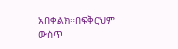አበቀልክ።በፍቅርህም ውስጥ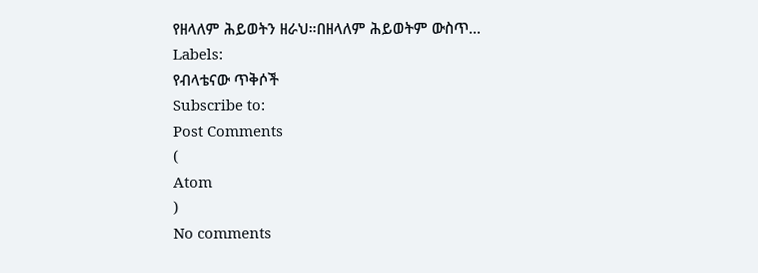የዘላለም ሕይወትን ዘራህ።በዘላለም ሕይወትም ውስጥ...
Labels:
የብላቴናው ጥቅሶች
Subscribe to:
Post Comments
(
Atom
)
No comments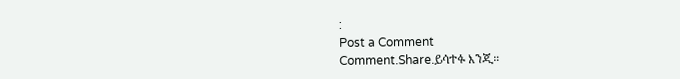:
Post a Comment
Comment.Share.ይሳተፉ እንጂ።